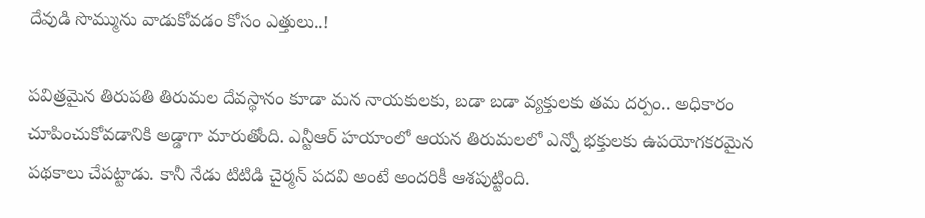దేవుడి సొమ్మును వాడుకోవడం కోసం ఎత్తులు..!

పవిత్రమైన తిరుపతి తిరుమల దేవస్థానం కూడా మన నాయకులకు, బడా బడా వ్యక్తులకు తమ దర్పం.. అధికారం చూపించుకోవడానికి అడ్డాగా మారుతోంది. ఎన్టీఆర్ హయాంలో ఆయన తిరుమలలో ఎన్నో భక్తులకు ఉపయోగకరమైన పథకాలు చేపట్టాడు. కానీ నేడు టిటిడి చైర్మన్ పదవి అంటే అందరికీ ఆశపుట్టింది.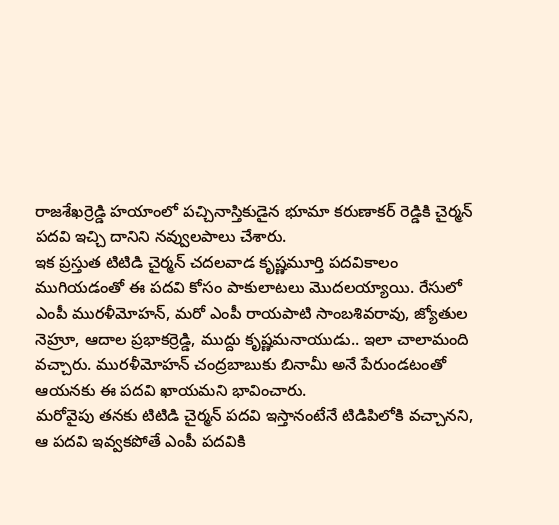రాజశేఖర్రెడ్డి హయాంలో పచ్చినాస్తికుడైన భూమా కరుణాకర్ రెడ్డికి చైర్మన్ పదవి ఇచ్చి దానిని నవ్వులపాలు చేశారు.
ఇక ప్రస్తుత టిటిడి చైర్మన్ చదలవాడ కృష్ణమూర్తి పదవికాలం ముగియడంతో ఈ పదవి కోసం పాకులాటలు మొదలయ్యాయి. రేసులో ఎంపీ మురళీమోహన్, మరో ఎంపీ రాయపాటి సాంబశివరావు, జ్యోతుల నెహ్రూ, ఆదాల ప్రభాకర్రెడ్డి, ముద్దు కృష్ణమనాయుడు.. ఇలా చాలామంది వచ్చారు. మురళీమోహన్ చంద్రబాబుకు బినామీ అనే పేరుండటంతో ఆయనకు ఈ పదవి ఖాయమని భావించారు.
మరోవైపు తనకు టిటిడి చైర్మన్ పదవి ఇస్తానంటేనే టిడిపిలోకి వచ్చానని, ఆ పదవి ఇవ్వకపోతే ఎంపీ పదవికి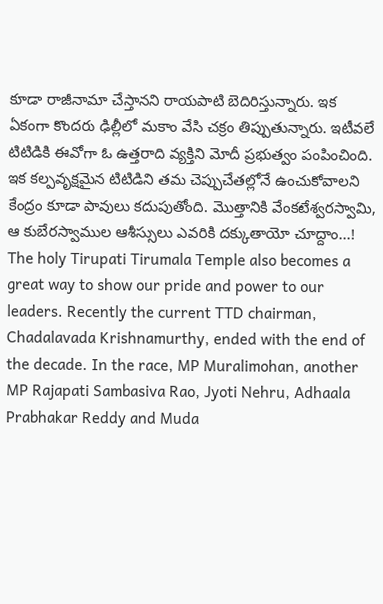కూడా రాజీనామా చేస్తానని రాయపాటి బెదిరిస్తున్నారు. ఇక ఏకంగా కొందరు ఢిల్లీలో మకాం వేసి చక్రం తిప్పుతున్నారు. ఇటీవలే టిటిడికి ఈవోగా ఓ ఉత్తరాది వ్యక్తిని మోదీ ప్రభుత్వం పంపించింది. ఇక కల్పవృక్షమైన టిటిడిని తమ చెప్పుచేతల్లోనే ఉంచుకోవాలని కేంద్రం కూడా పావులు కదుపుతోంది. మొత్తానికి వేంకటేశ్వరస్వామి, ఆ కుబేరస్వాముల ఆశీస్సులు ఎవరికి దక్కుతాయో చూద్దాం...!
The holy Tirupati Tirumala Temple also becomes a great way to show our pride and power to our leaders. Recently the current TTD chairman, Chadalavada Krishnamurthy, ended with the end of the decade. In the race, MP Muralimohan, another MP Rajapati Sambasiva Rao, Jyoti Nehru, Adhaala Prabhakar Reddy and Muda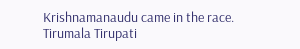Krishnamanaudu came in the race.
Tirumala Tirupati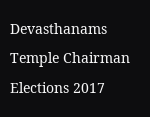Devasthanams Temple Chairman Elections 2017